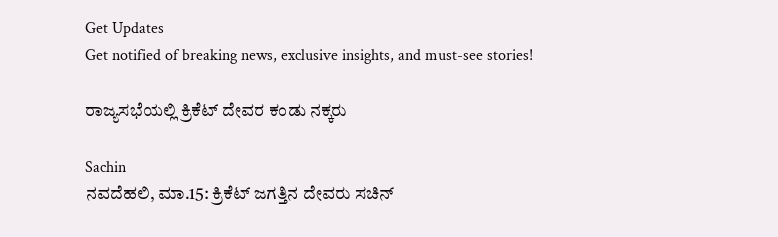Get Updates
Get notified of breaking news, exclusive insights, and must-see stories!

ರಾಜ್ಯಸಭೆಯಲ್ಲಿ ಕ್ರಿಕೆಟ್ ದೇವರ ಕಂಡು ನಕ್ಕರು

Sachin
ನವದೆಹಲಿ, ಮಾ.15: ಕ್ರಿಕೆಟ್ ಜಗತ್ತಿನ ದೇವರು ಸಚಿನ್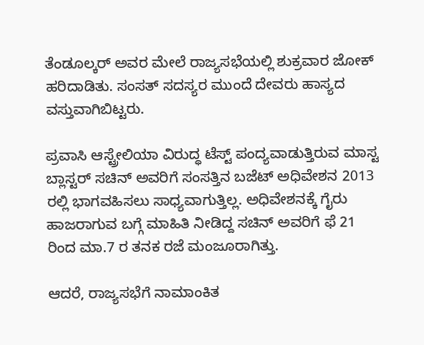ತೆಂಡೂಲ್ಕರ್ ಅವರ ಮೇಲೆ ರಾಜ್ಯಸಭೆಯಲ್ಲಿ ಶುಕ್ರವಾರ ಜೋಕ್ ಹರಿದಾಡಿತು. ಸಂಸತ್ ಸದಸ್ಯರ ಮುಂದೆ ದೇವರು ಹಾಸ್ಯದ ವಸ್ತುವಾಗಿಬಿಟ್ಟರು.

ಪ್ರವಾಸಿ ಆಸ್ಟ್ರೇಲಿಯಾ ವಿರುದ್ಧ ಟೆಸ್ಟ್ ಪಂದ್ಯವಾಡುತ್ತಿರುವ ಮಾಸ್ಟ ಬ್ಲಾಸ್ಟರ್ ಸಚಿನ್ ಅವರಿಗೆ ಸಂಸತ್ತಿನ ಬಜೆಟ್ ಅಧಿವೇಶನ 2013 ರಲ್ಲಿ ಭಾಗವಹಿಸಲು ಸಾಧ್ಯವಾಗುತ್ತಿಲ್ಲ. ಅಧಿವೇಶನಕ್ಕೆ ಗೈರು ಹಾಜರಾಗುವ ಬಗ್ಗೆ ಮಾಹಿತಿ ನೀಡಿದ್ದ ಸಚಿನ್ ಅವರಿಗೆ ಫೆ 21 ರಿಂದ ಮಾ.7 ರ ತನಕ ರಜೆ ಮಂಜೂರಾಗಿತ್ತು.

ಆದರೆ, ರಾಜ್ಯಸಭೆಗೆ ನಾಮಾಂಕಿತ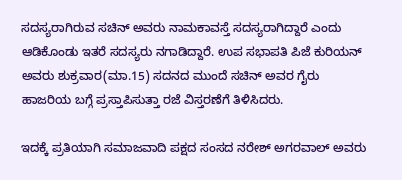ಸದಸ್ಯರಾಗಿರುವ ಸಚಿನ್ ಅವರು ನಾಮಕಾವಸ್ತೆ ಸದಸ್ಯರಾಗಿದ್ದಾರೆ ಎಂದು ಆಡಿಕೊಂಡು ಇತರೆ ಸದಸ್ಯರು ನಗಾಡಿದ್ದಾರೆ. ಉಪ ಸಭಾಪತಿ ಪಿಜೆ ಕುರಿಯನ್ ಅವರು ಶುಕ್ರವಾರ(ಮಾ.15) ಸದನದ ಮುಂದೆ ಸಚಿನ್ ಅವರ ಗೈರು ಹಾಜರಿಯ ಬಗ್ಗೆ ಪ್ರಸ್ತಾಪಿಸುತ್ತಾ ರಜೆ ವಿಸ್ತರಣೆಗೆ ತಿಳಿಸಿದರು.

ಇದಕ್ಕೆ ಪ್ರತಿಯಾಗಿ ಸಮಾಜವಾದಿ ಪಕ್ಷದ ಸಂಸದ ನರೇಶ್ ಅಗರವಾಲ್ ಅವರು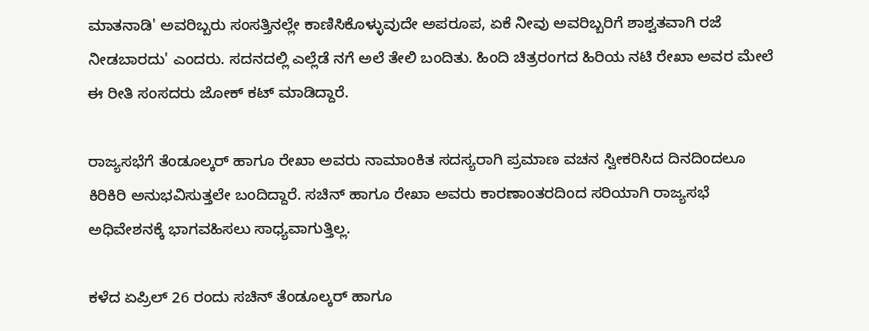ಮಾತನಾಡಿ' ಅವರಿಬ್ಬರು ಸಂಸತ್ತಿನಲ್ಲೇ ಕಾಣಿಸಿಕೊಳ್ಳುವುದೇ ಅಪರೂಪ, ಏಕೆ ನೀವು ಅವರಿಬ್ಬರಿಗೆ ಶಾಶ್ವತವಾಗಿ ರಜೆ ನೀಡಬಾರದು' ಎಂದರು. ಸದನದಲ್ಲಿ ಎಲ್ಲೆಡೆ ನಗೆ ಅಲೆ ತೇಲಿ ಬಂದಿತು. ಹಿಂದಿ ಚಿತ್ರರಂಗದ ಹಿರಿಯ ನಟಿ ರೇಖಾ ಅವರ ಮೇಲೆ ಈ ರೀತಿ ಸಂಸದರು ಜೋಕ್ ಕಟ್ ಮಾಡಿದ್ದಾರೆ.

ರಾಜ್ಯಸಭೆಗೆ ತೆಂಡೂಲ್ಕರ್ ಹಾಗೂ ರೇಖಾ ಅವರು ನಾಮಾಂಕಿತ ಸದಸ್ಯರಾಗಿ ಪ್ರಮಾಣ ವಚನ ಸ್ವೀಕರಿಸಿದ ದಿನದಿಂದಲೂ ಕಿರಿಕಿರಿ ಅನುಭವಿಸುತ್ತಲೇ ಬಂದಿದ್ದಾರೆ. ಸಚಿನ್ ಹಾಗೂ ರೇಖಾ ಅವರು ಕಾರಣಾಂತರದಿಂದ ಸರಿಯಾಗಿ ರಾಜ್ಯಸಭೆ ಅಧಿವೇಶನಕ್ಕೆ ಭಾಗವಹಿಸಲು ಸಾಧ್ಯವಾಗುತ್ತಿಲ್ಲ.

ಕಳೆದ ಏಪ್ರಿಲ್ 26 ರಂದು ಸಚಿನ್ ತೆಂಡೂಲ್ಕರ್ ಹಾಗೂ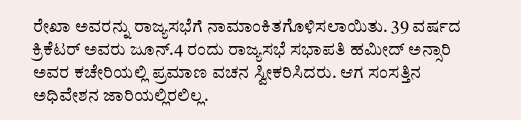ರೇಖಾ ಅವರನ್ನು ರಾಜ್ಯಸಭೆಗೆ ನಾಮಾಂಕಿತಗೊಳಿಸಲಾಯಿತು. 39 ವರ್ಷದ ಕ್ರಿಕೆಟರ್ ಅವರು ಜೂನ್.4 ರಂದು ರಾಜ್ಯಸಭೆ ಸಭಾಪತಿ ಹಮೀದ್ ಅನ್ಸಾರಿ ಅವರ ಕಚೇರಿಯಲ್ಲಿ ಪ್ರಮಾಣ ವಚನ ಸ್ವೀಕರಿಸಿದರು. ಆಗ ಸಂಸತ್ತಿನ ಅಧಿವೇಶನ ಜಾರಿಯಲ್ಲಿರಲಿಲ್ಲ.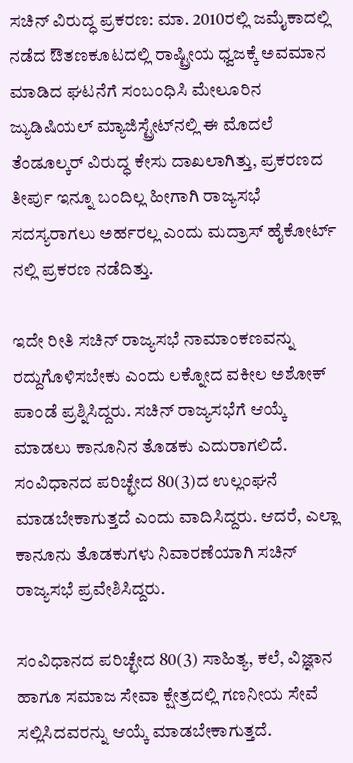ಸಚಿನ್ ವಿರುದ್ಧ ಪ್ರಕರಣ: ಮಾ. 2010ರಲ್ಲಿ ಜಮೈಕಾದಲ್ಲಿ ನಡೆದ ಔತಣಕೂಟದಲ್ಲಿ ರಾಷ್ಟ್ರೀಯ ಧ್ವಜಕ್ಕೆ ಅವಮಾನ ಮಾಡಿದ ಘಟನೆಗೆ ಸಂಬಂಧಿಸಿ ಮೇಲೂರಿನ ಜ್ಯುಡಿಷಿಯಲ್ ಮ್ಯಾಜಿಸ್ಟ್ರೇಟ್‌ನಲ್ಲಿ ಈ ಮೊದಲೆ ತೆಂಡೂಲ್ಕರ್ ವಿರುದ್ಧ ಕೇಸು ದಾಖಲಾಗಿತ್ತು, ಪ್ರಕರಣದ ತೀರ್ಪು ಇನ್ನೂ ಬಂದಿಲ್ಲ ಹೀಗಾಗಿ ರಾಜ್ಯಸಭೆ ಸದಸ್ಯರಾಗಲು ಅರ್ಹರಲ್ಲ ಎಂದು ಮದ್ರಾಸ್ ಹೈಕೋರ್ಟ್ ನಲ್ಲಿ ಪ್ರಕರಣ ನಡೆದಿತ್ತು.

ಇದೇ ರೀತಿ ಸಚಿನ್ ರಾಜ್ಯಸಭೆ ನಾಮಾಂಕಣವನ್ನು ರದ್ದುಗೊಳಿಸಬೇಕು ಎಂದು ಲಕ್ನೋದ ವಕೀಲ ಅಶೋಕ್ ಪಾಂಡೆ ಪ್ರಶ್ನಿಸಿದ್ದರು. ಸಚಿನ್ ರಾಜ್ಯಸಭೆಗೆ ಆಯ್ಕೆ ಮಾಡಲು ಕಾನೂನಿನ ತೊಡಕು ಎದುರಾಗಲಿದೆ. ಸಂವಿಧಾನದ ಪರಿಚ್ಛೇದ 80(3)ದ ಉಲ್ಲಂಘನೆ ಮಾಡಬೇಕಾಗುತ್ತದೆ ಎಂದು ವಾದಿಸಿದ್ದರು. ಆದರೆ, ಎಲ್ಲಾ ಕಾನೂನು ತೊಡಕುಗಳು ನಿವಾರಣೆಯಾಗಿ ಸಚಿನ್ ರಾಜ್ಯಸಭೆ ಪ್ರವೇಶಿಸಿದ್ದರು.

ಸಂವಿಧಾನದ ಪರಿಚ್ಛೇದ 80(3) ಸಾಹಿತ್ಯ, ಕಲೆ, ವಿಜ್ಞಾನ ಹಾಗೂ ಸಮಾಜ ಸೇವಾ ಕ್ಷೇತ್ರದಲ್ಲಿ ಗಣನೀಯ ಸೇವೆ ಸಲ್ಲಿಸಿದವರನ್ನು ಆಯ್ಕೆ ಮಾಡಬೇಕಾಗುತ್ತದೆ.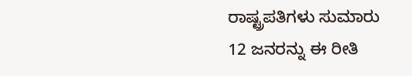ರಾಷ್ಟ್ರಪತಿಗಳು ಸುಮಾರು 12 ಜನರನ್ನು ಈ ರೀತಿ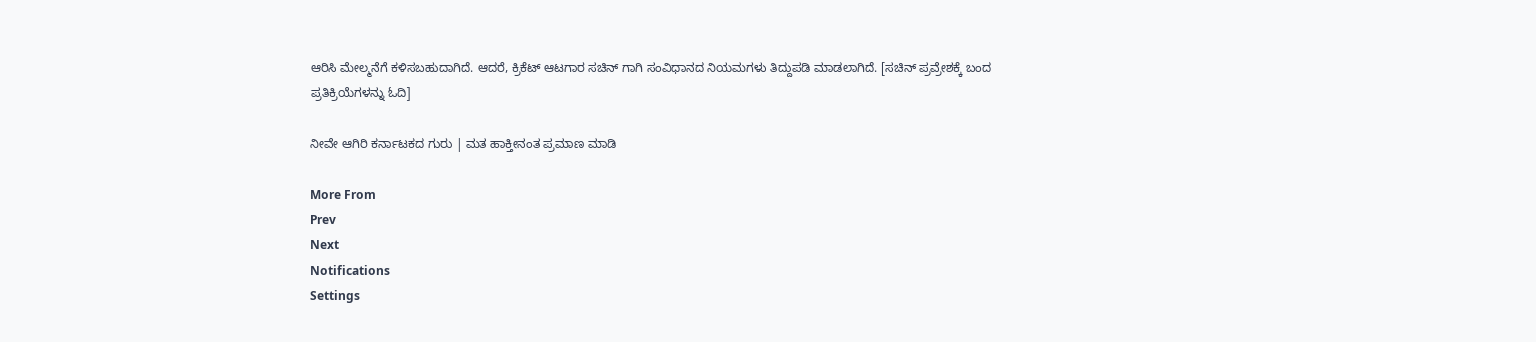ಆರಿಸಿ ಮೇಲ್ಮನೆಗೆ ಕಳಿಸಬಹುದಾಗಿದೆ. ಆದರೆ, ಕ್ರಿಕೆಟ್ ಆಟಗಾರ ಸಚಿನ್ ಗಾಗಿ ಸಂವಿಧಾನದ ನಿಯಮಗಳು ತಿದ್ದುಪಡಿ ಮಾಡಲಾಗಿದೆ. [ಸಚಿನ್ ಪ್ರವ್ರೇಶಕ್ಕೆ ಬಂದ ಪ್ರತಿಕ್ರಿಯೆಗಳನ್ನು ಓದಿ]

ನೀವೇ ಆಗಿರಿ ಕರ್ನಾಟಕದ ಗುರು | ಮತ ಹಾಕ್ತೀನಂತ ಪ್ರಮಾಣ ಮಾಡಿ

More From
Prev
Next
Notifications
Settings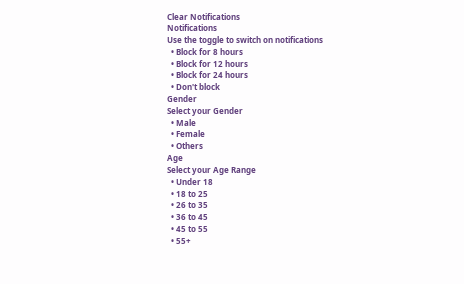Clear Notifications
Notifications
Use the toggle to switch on notifications
  • Block for 8 hours
  • Block for 12 hours
  • Block for 24 hours
  • Don't block
Gender
Select your Gender
  • Male
  • Female
  • Others
Age
Select your Age Range
  • Under 18
  • 18 to 25
  • 26 to 35
  • 36 to 45
  • 45 to 55
  • 55+